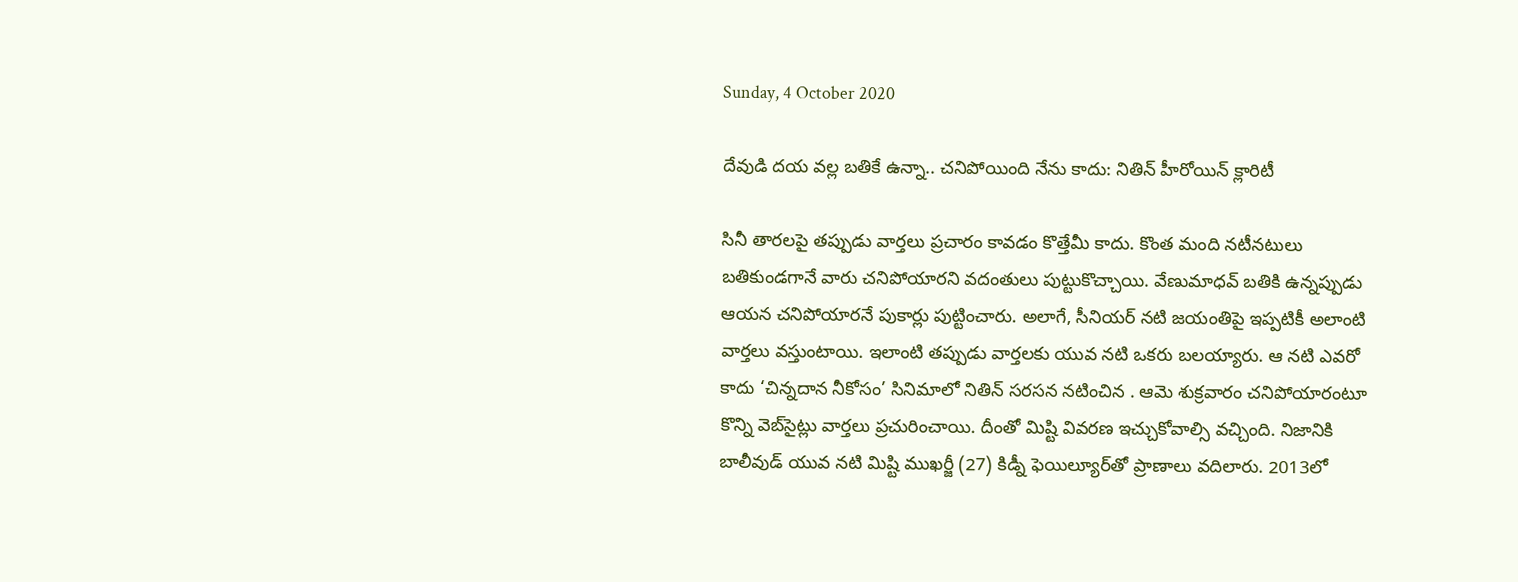Sunday, 4 October 2020

దేవుడి దయ వల్ల బతికే ఉన్నా.. చనిపోయింది నేను కాదు: నితిన్ హీరోయిన్ క్లారిటీ

సినీ తారలపై తప్పుడు వార్తలు ప్రచారం కావడం కొత్తేమీ కాదు. కొంత మంది నటీనటులు బతికుండగానే వారు చనిపోయారని వదంతులు పుట్టుకొచ్చాయి. వేణుమాధవ్ బతికి ఉన్నప్పుడు ఆయన చనిపోయారనే పుకార్లు పుట్టించారు. అలాగే, సీనియర్ నటి జయంతిపై ఇప్పటికీ అలాంటి వార్తలు వస్తుంటాయి. ఇలాంటి తప్పుడు వార్తలకు యువ నటి ఒకరు బలయ్యారు. ఆ నటి ఎవరో కాదు ‘చిన్నదాన నీకోసం’ సినిమాలో నితిన్ సరసన నటించిన . ఆమె శుక్రవారం చనిపోయారంటూ కొన్ని వెబ్‌సైట్లు వార్తలు ప్రచురించాయి. దీంతో మిష్టి వివరణ ఇచ్చుకోవాల్సి వచ్చింది. నిజానికి బాలీవుడ్ యువ నటి మిష్టి ముఖర్జీ (27) కిడ్నీ ఫెయిల్యూర్‌తో ప్రాణాలు వదిలారు. 2013లో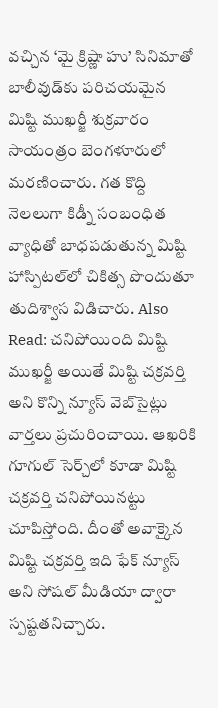వచ్చిన ‘మై క్రిష్ణా హు’ సినిమాతో బాలీవుడ్‌కు పరిచయమైన మిష్టి ముఖర్జీ శుక్రవారం సాయంత్రం బెంగళూరులో మరణించారు. గత కొద్ది నెలలుగా కిడ్నీ సంబంధిత వ్యాధితో బాధపడుతున్న మిష్టి హాస్పిటల్‌లో చికిత్స పొందుతూ తుదిశ్వాస విడిచారు. Also Read: చనిపోయింది మిష్టి ముఖర్జీ అయితే మిష్టి చక్రవర్తి అని కొన్ని న్యూస్ వెబ్‌సైట్లు వార్తలు ప్రచురించాయి. ఆఖరికి గూగుల్ సెర్చ్‌లో కూడా మిష్టి చక్రవర్తి చనిపోయినట్టు చూపిస్తోంది. దీంతో అవాక్కైన మిష్టి చక్రవర్తి ఇది ఫేక్ న్యూస్ అని సోషల్ మీడియా ద్వారా స్పష్టతనిచ్చారు.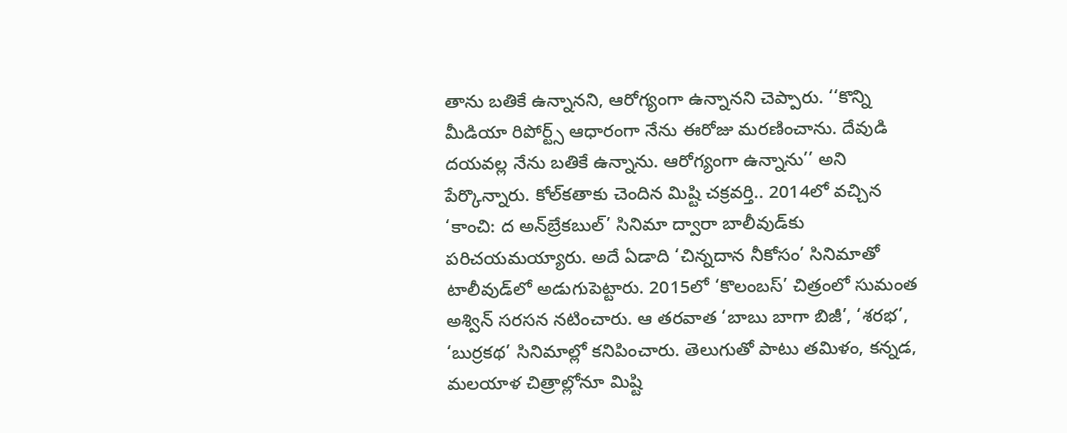తాను బతికే ఉన్నానని, ఆరోగ్యంగా ఉన్నానని చెప్పారు. ‘‘కొన్ని మీడియా రిపోర్ట్స్ ఆధారంగా నేను ఈరోజు మరణించాను. దేవుడి దయవల్ల నేను బతికే ఉన్నాను. ఆరోగ్యంగా ఉన్నాను’’ అని పేర్కొన్నారు. కోల్‌కతాకు చెందిన మిష్టి చక్రవర్తి.. 2014లో వచ్చిన ‘కాంచి: ద అన్‌బ్రేకబుల్’ సినిమా ద్వారా బాలీవుడ్‌కు పరిచయమయ్యారు. అదే ఏడాది ‘చిన్నదాన నీకోసం’ సినిమాతో టాలీవుడ్‌లో అడుగుపెట్టారు. 2015లో ‘కొలంబస్’ చిత్రంలో సుమంత అశ్విన్ సరసన నటించారు. ఆ తరవాత ‘బాబు బాగా బిజీ’, ‘శరభ’, ‘బుర్రకథ’ సినిమాల్లో కనిపించారు. తెలుగుతో పాటు తమిళం, కన్నడ, మలయాళ చిత్రాల్లోనూ మిష్టి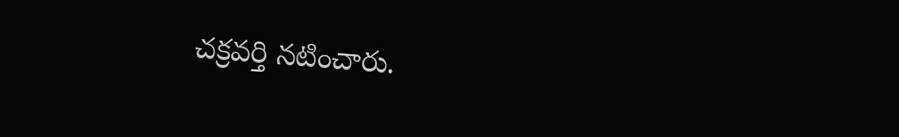చక్రవర్తి నటించారు.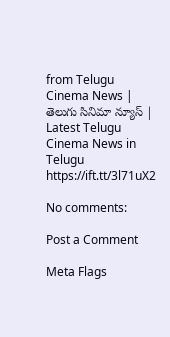from Telugu Cinema News | తెలుగు సినిమా న్యూస్ | Latest Telugu Cinema News in Telugu https://ift.tt/3l71uX2

No comments:

Post a Comment

Meta Flags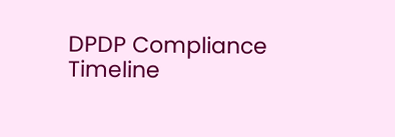DPDP Compliance Timeline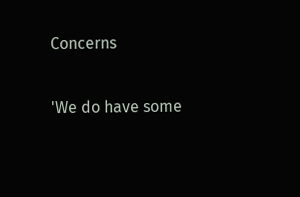Concerns

'We do have some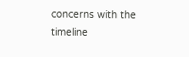concerns with the timeline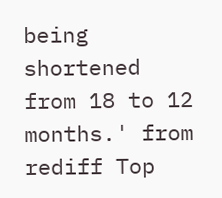being shortened from 18 to 12 months.' from rediff Top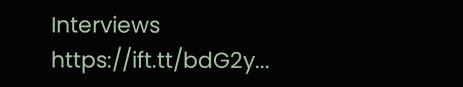Interviews https://ift.tt/bdG2y...